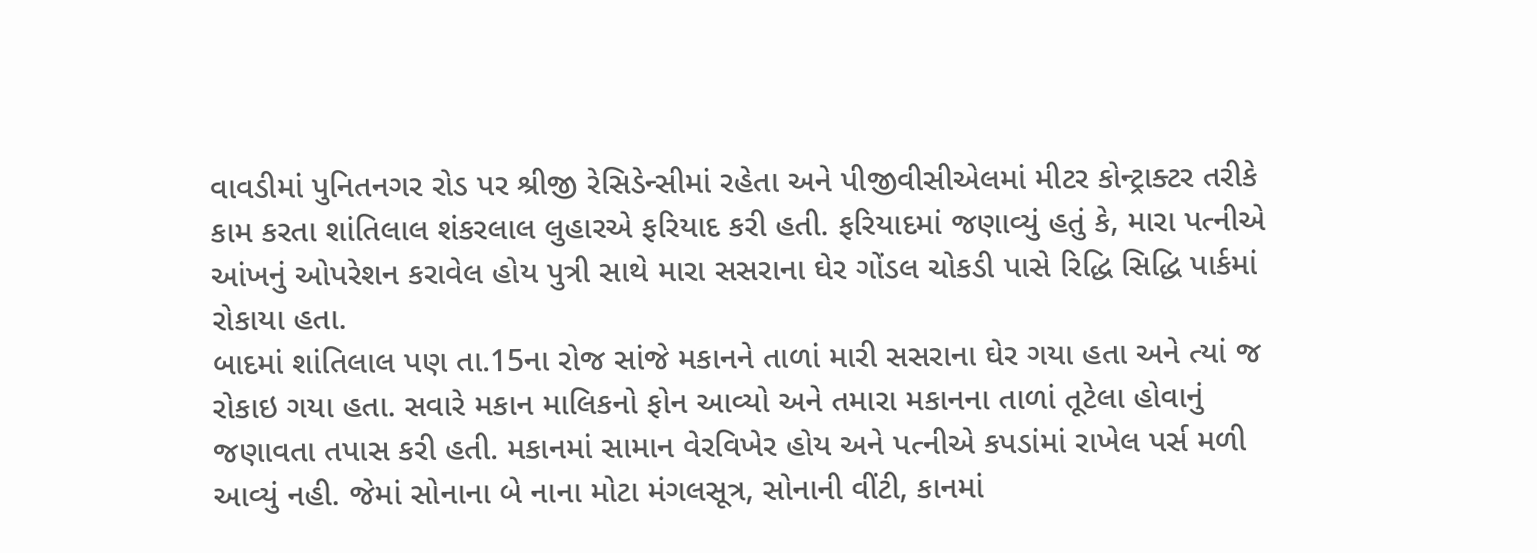વાવડીમાં પુનિતનગર રોડ પર શ્રીજી રેસિડેન્સીમાં રહેતા અને પીજીવીસીએલમાં મીટર કોન્ટ્રાક્ટર તરીકે કામ કરતા શાંતિલાલ શંકરલાલ લુહારએ ફરિયાદ કરી હતી. ફરિયાદમાં જણાવ્યું હતું કે, મારા પત્નીએ આંખનું ઓપરેશન કરાવેલ હોય પુત્રી સાથે મારા સસરાના ઘેર ગોંડલ ચોકડી પાસે રિદ્ધિ સિદ્ધિ પાર્કમાં રોકાયા હતા.
બાદમાં શાંતિલાલ પણ તા.15ના રોજ સાંજે મકાનને તાળાં મારી સસરાના ઘેર ગયા હતા અને ત્યાં જ રોકાઇ ગયા હતા. સવારે મકાન માલિકનો ફોન આવ્યો અને તમારા મકાનના તાળાં તૂટેલા હોવાનું જણાવતા તપાસ કરી હતી. મકાનમાં સામાન વેરવિખેર હોય અને પત્નીએ કપડાંમાં રાખેલ પર્સ મળી આવ્યું નહી. જેમાં સોનાના બે નાના મોટા મંગલસૂત્ર, સોનાની વીંટી, કાનમાં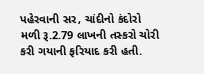પહેરવાની સર, ચાંદીનો કંદોરો મળી રૂ.2.79 લાખની તસ્કરો ચોરી કરી ગયાની ફરિયાદ કરી હતી.